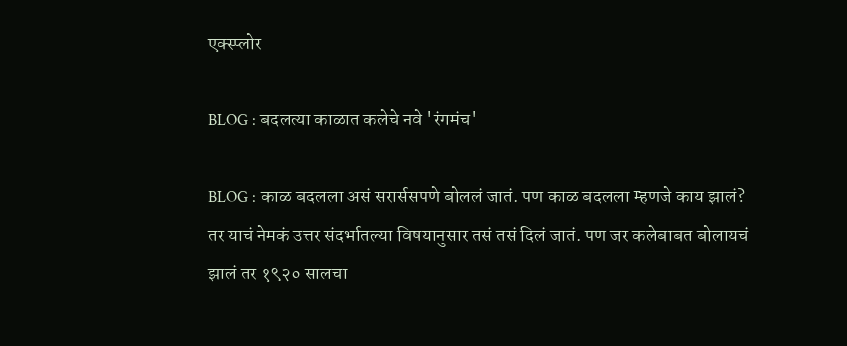एक्स्प्लोर

BLOG : बदलत्या काळात कलेचे नवे 'रंगमंच'

BLOG : काळ बदलला असं सरार्ससपणे बोललं जातं. पण काळ बदलला म्हणजे काय झालं? तर याचं नेमकं उत्तर संदर्भातल्या विषयानुसार तसं तसं दिलं जातं. पण जर कलेबाबत बोलायचं झालं तर १९२० सालचा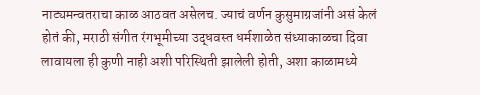नाट्यमन्वतराचा काळ आठवत असेलच. ज्याचं वर्णन कुसुमाग्रजांनी असं केलं होतं की, मराठी संगीत रंगभूमीच्या उद्धवस्त धर्मशाळेत संध्याकाळचा दिवा लावायला ही कुणी नाही अशी परिस्थिती झालेली होती, अशा काळामध्ये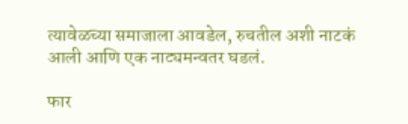त्यावेळच्या समाजाला आवडेल, रुचतील अशी नाटकं आली आणि एक नाट्यमन्वतर घडलं.

फार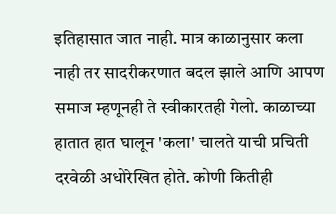इतिहासात जात नाही. मात्र काळानुसार कला नाही तर सादरीकरणात बदल झाले आणि आपण समाज म्हणूनही ते स्वीकारतही गेलो. काळाच्या हातात हात घालून 'कला' चालते याची प्रचिती दरवेळी अधोरेखित होते. कोणी कितीही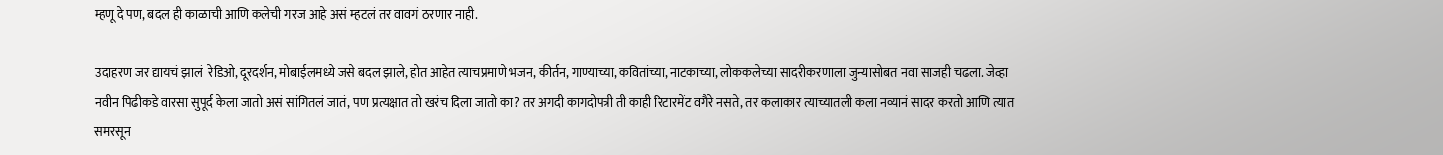म्हणू दे पण, बदल ही काळाची आणि कलेची गरज आहे असं म्हटलं तर वावगं ठरणार नाही.

उदाहरण जर द्यायचं झालं  रेडिओ, दूरदर्शन, मोबाईलमध्ये जसे बदल झाले, होत आहेत त्याचप्रमाणे भजन, कीर्तन, गाण्याच्या, कवितांच्या, नाटकाच्या, लोककलेच्या सादरीकरणाला जुन्यासोबत नवा साजही चढला. जेव्हा नवीन पिढीकडे वारसा सुपूर्द केला जातो असं सांगितलं जातं, पण प्रत्यक्षात तो खरंच दिला जातो का? तर अगदी कागदोपत्री ती काही रिटारमेंट वगैरे नसते, तर कलाकार त्याच्यातली कला नव्यानं सादर करतो आणि त्यात समरसून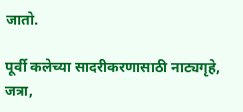जातो.

पूर्वी कलेच्या सादरीकरणासाठी नाट्यगृहे, जत्रा,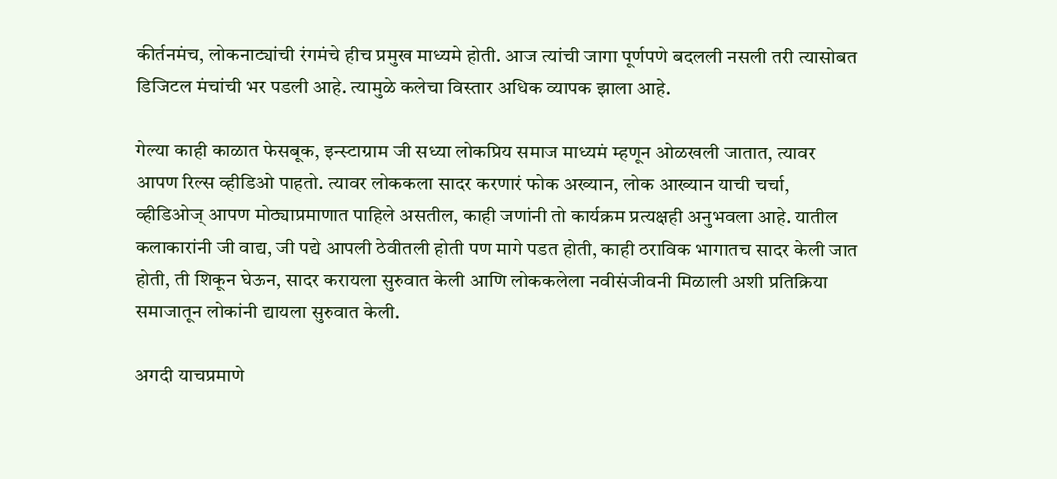कीर्तनमंच, लोकनाट्यांची रंगमंचे हीच प्रमुख माध्यमे होती. आज त्यांची जागा पूर्णपणे बदलली नसली तरी त्यासोबत डिजिटल मंचांची भर पडली आहे. त्यामुळे कलेचा विस्तार अधिक व्यापक झाला आहे.

गेल्या काही काळात फेसबूक, इन्स्टाग्राम जी सध्या लोकप्रिय समाज माध्यमं म्हणून ओळखली जातात, त्यावर आपण रिल्स व्हीडिओ पाहतो. त्यावर लोककला सादर करणारं फोक अख्यान, लोक आख्यान याची चर्चा, व्हीडिओज् आपण मोठ्याप्रमाणात पाहिले असतील, काही जणांनी तो कार्यक्रम प्रत्यक्षही अनुभवला आहे. यातील कलाकारांनी जी वाद्य, जी पद्ये आपली ठेवीतली होती पण मागे पडत होती, काही ठराविक भागातच सादर केली जात होती, ती शिकून घेऊन, सादर करायला सुरुवात केली आणि लोककलेला नवीसंजीवनी मिळाली अशी प्रतिक्रिया समाजातून लोकांनी द्यायला सुरुवात केली.

अगदी याचप्रमाणे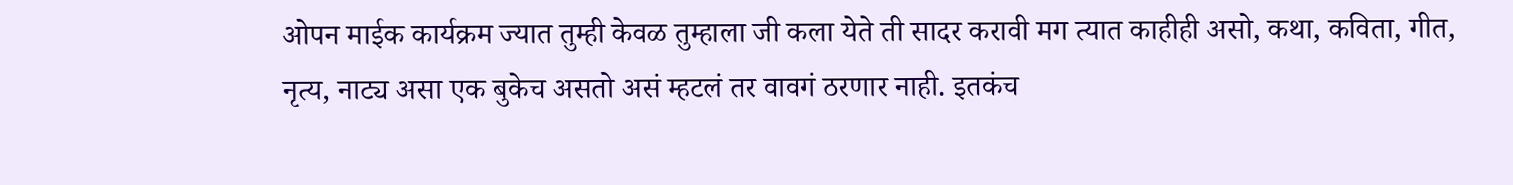ओपन माईक कार्यक्रम ज्यात तुम्ही केवळ तुम्हाला जी कला येते ती सादर करावी मग त्यात काहीही असो, कथा, कविता, गीत, नृत्य, नाट्य असा एक बुकेच असतो असं म्हटलं तर वावगं ठरणार नाही. इतकंच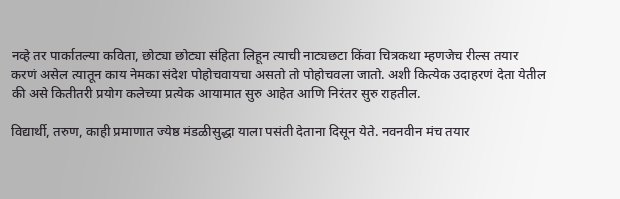नव्हे तर पार्कातल्या कविता, छोट्या छोट्या संहिता लिहून त्याची नाट्यछटा किंवा चित्रकथा म्हणजेच रील्स तयार करणं असेल त्यातून काय नेमका संदेश पोहोचवायचा असतो तो पोहोचवला जातो. अशी कित्येक उदाहरणं देता येतील की असे कितीतरी प्रयोग कलेच्या प्रत्येक आयामात सुरु आहेत आणि निरंतर सुरु राहतील.

विद्यार्थी, तरुण, काही प्रमाणात ज्येष्ठ मंडळीसुद्धा याला पसंती देताना दिसून येते. नवनवीन मंच तयार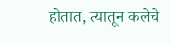होतात, त्यातून कलेचे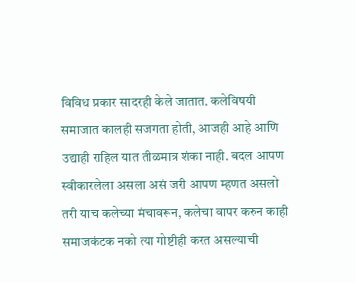विविध प्रकार सादरही केले जातात. कलेविषयी समाजात कालही सजगता होती, आजही आहे आणि उद्याही राहिल यात तीळमात्र शंका नाही. बदल आपण स्वीकारलेला असला असं जरी आपण म्हणत असलो तरी याच कलेच्या मंचावरून, कलेचा वापर करुन काही समाजकंटक नको त्या गोष्टीही करत असल्याची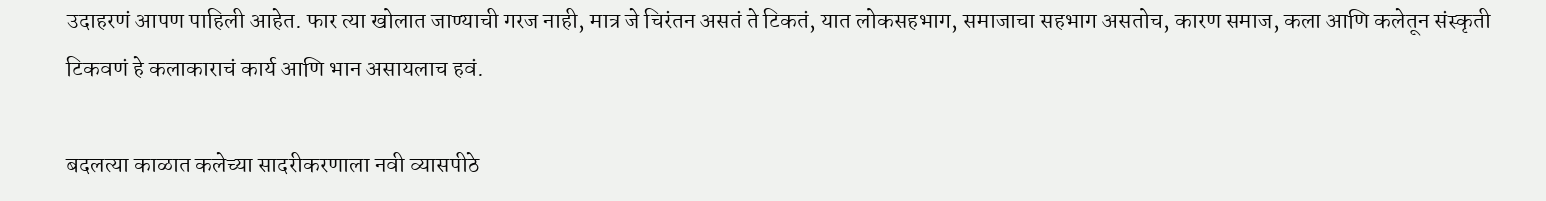उदाहरणं आपण पाहिली आहेत. फार त्या खोलात जाण्याची गरज नाही, मात्र जे चिरंतन असतं ते टिकतं, यात लोकसहभाग, समाजाचा सहभाग असतोच, कारण समाज, कला आणि कलेतून संस्कृती टिकवणं हे कलाकाराचं कार्य आणि भान असायलाच हवं.

बदलत्या काळात कलेच्या सादरीकरणाला नवी व्यासपीठे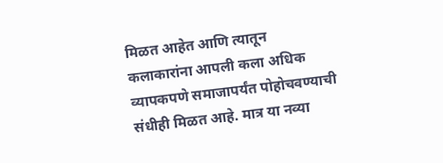मिळत आहेत आणि त्यातून कलाकारांना आपली कला अधिक व्यापकपणे समाजापर्यंत पोहोचवण्याची संधीही मिळत आहे. मात्र या नव्या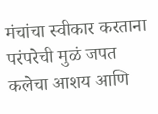मंचांचा स्वीकार करताना परंपरेची मुळं जपत कलेचा आशय आणि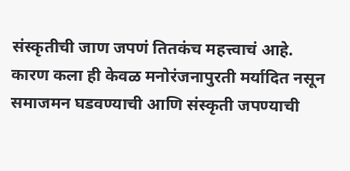संस्कृतीची जाण जपणं तितकंच महत्त्वाचं आहे. कारण कला ही केवळ मनोरंजनापुरती मर्यादित नसून समाजमन घडवण्याची आणि संस्कृती जपण्याची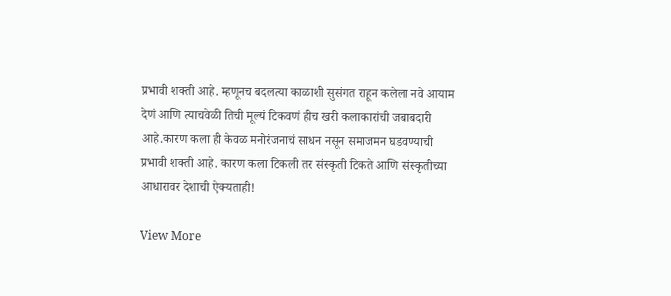प्रभावी शक्ती आहे. म्हणूनच बदलत्या काळाशी सुसंगत राहून कलेला नवे आयाम देणं आणि त्याचवेळी तिची मूल्यं टिकवणं हीच खरी कलाकारांची जबाबदारी आहे.कारण कला ही केवळ मनोरंजनाचं साधन नसून समाजमन घडवण्याची प्रभावी शक्ती आहे. कारण कला टिकली तर संस्कृती टिकते आणि संस्कृतीच्या आधारावर देशाची ऐक्यताही!

View More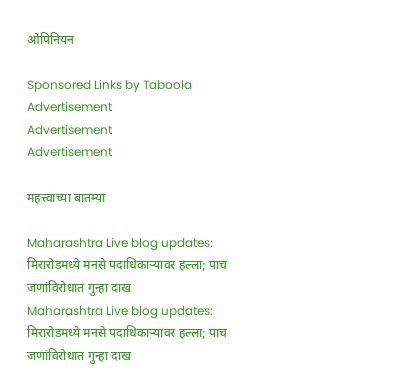ओपिनियन

Sponsored Links by Taboola
Advertisement
Advertisement
Advertisement

महत्त्वाच्या बातम्या

Maharashtra Live blog updates: मिरारोडमध्ये मनसे पदाधिकाऱ्यावर हल्ला; पाच जणांविरोधात गुन्हा दाख
Maharashtra Live blog updates: मिरारोडमध्ये मनसे पदाधिकाऱ्यावर हल्ला; पाच जणांविरोधात गुन्हा दाख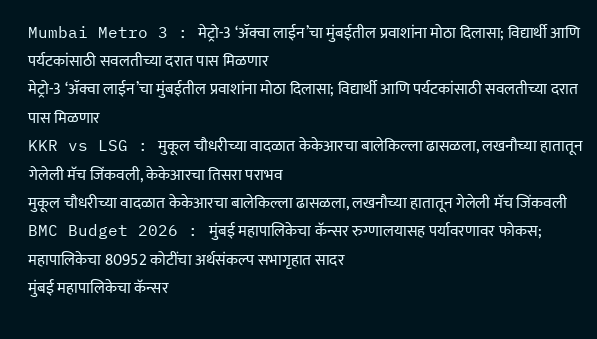Mumbai Metro 3 : मेट्रो-3 ‘ॲक्वा लाईन’चा मुंबईतील प्रवाशांना मोठा दिलासा; विद्यार्थी आणि पर्यटकांसाठी सवलतीच्या दरात पास मिळणार
मेट्रो-3 ‘ॲक्वा लाईन’चा मुंबईतील प्रवाशांना मोठा दिलासा; विद्यार्थी आणि पर्यटकांसाठी सवलतीच्या दरात पास मिळणार
KKR vs LSG : मुकूल चौधरीच्या वादळात केकेआरचा बालेकिल्ला ढासळला, लखनौच्या हातातून गेलेली मॅच जिंकवली, केकेआरचा तिसरा पराभव
मुकूल चौधरीच्या वादळात केकेआरचा बालेकिल्ला ढासळला, लखनौच्या हातातून गेलेली मॅच जिंकवली
BMC Budget 2026 : मुंबई महापालिकेचा कॅन्सर रुग्णालयासह पर्यावरणावर फोकस; महापालिकेचा 80952 कोटींचा अर्थसंकल्प सभागृहात सादर
मुंबई महापालिकेचा कॅन्सर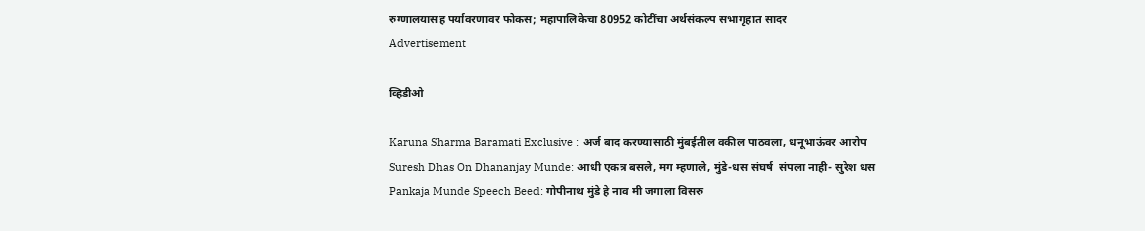रुग्णालयासह पर्यावरणावर फोकस; महापालिकेचा 80952 कोटींचा अर्थसंकल्प सभागृहात सादर
Advertisement

व्हिडीओ

Karuna Sharma Baramati Exclusive : अर्ज बाद करण्यासाठी मुंबईतील वकील पाठवला, धनूभाऊंवर आरोप
Suresh Dhas On Dhananjay Munde: आधी एकत्र बसले, मग म्हणाले, मुंडे-धस संघर्ष  संपला नाही- सुरेश धस
Pankaja Munde Speech Beed: गोपीनाथ मुंडे हे नाव मी जगाला विसरु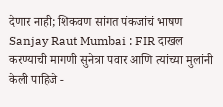देणार नाही; शिकवण सांगत पंकजांचं भाषण
Sanjay Raut Mumbai : FIR दाखल करण्याची मागणी सुनेत्रा पवार आणि त्यांच्या मुलांनी केली पाहिजे -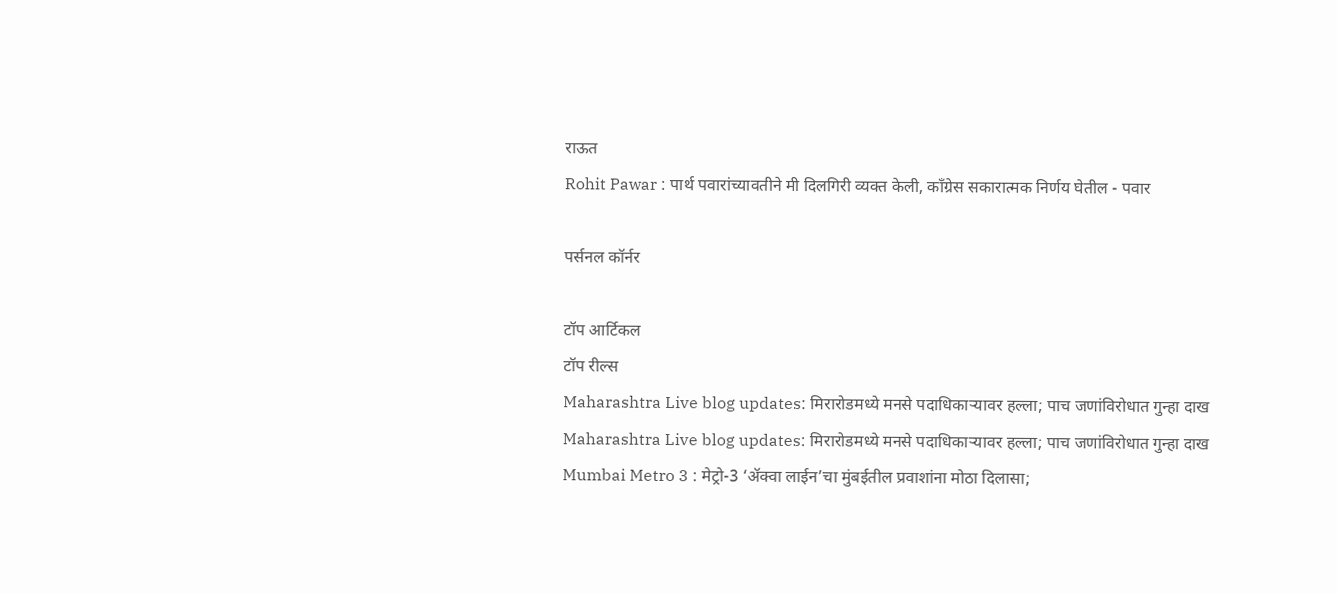राऊत
Rohit Pawar : पार्थ पवारांच्यावतीने मी दिलगिरी व्यक्त केली, काँग्रेस सकारात्मक निर्णय घेतील - पवार

पर्सनल कॉर्नर

टॉप आर्टिकल
टॉप रील्स
Maharashtra Live blog updates: मिरारोडमध्ये मनसे पदाधिकाऱ्यावर हल्ला; पाच जणांविरोधात गुन्हा दाख
Maharashtra Live blog updates: मिरारोडमध्ये मनसे पदाधिकाऱ्यावर हल्ला; पाच जणांविरोधात गुन्हा दाख
Mumbai Metro 3 : मेट्रो-3 ‘ॲक्वा लाईन’चा मुंबईतील प्रवाशांना मोठा दिलासा;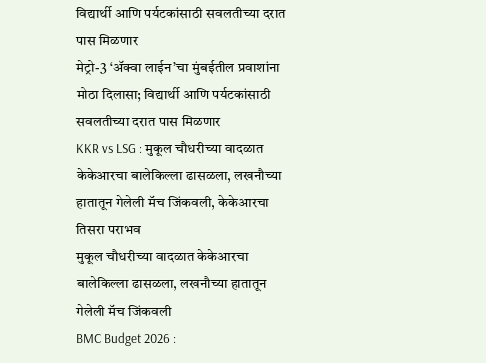विद्यार्थी आणि पर्यटकांसाठी सवलतीच्या दरात पास मिळणार
मेट्रो-3 ‘ॲक्वा लाईन’चा मुंबईतील प्रवाशांना मोठा दिलासा; विद्यार्थी आणि पर्यटकांसाठी सवलतीच्या दरात पास मिळणार
KKR vs LSG : मुकूल चौधरीच्या वादळात केकेआरचा बालेकिल्ला ढासळला, लखनौच्या हातातून गेलेली मॅच जिंकवली, केकेआरचा तिसरा पराभव
मुकूल चौधरीच्या वादळात केकेआरचा बालेकिल्ला ढासळला, लखनौच्या हातातून गेलेली मॅच जिंकवली
BMC Budget 2026 :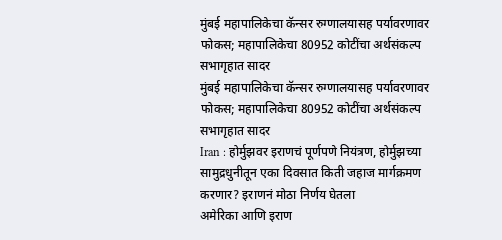मुंबई महापालिकेचा कॅन्सर रुग्णालयासह पर्यावरणावर फोकस; महापालिकेचा 80952 कोटींचा अर्थसंकल्प सभागृहात सादर
मुंबई महापालिकेचा कॅन्सर रुग्णालयासह पर्यावरणावर फोकस; महापालिकेचा 80952 कोटींचा अर्थसंकल्प सभागृहात सादर
Iran : होर्मुझवर इराणचं पूर्णपणे नियंत्रण, होर्मुझच्या सामुद्रधुनीतून एका दिवसात किती जहाज मार्गक्रमण करणार? इराणनं मोठा निर्णय घेतला
अमेरिका आणि इराण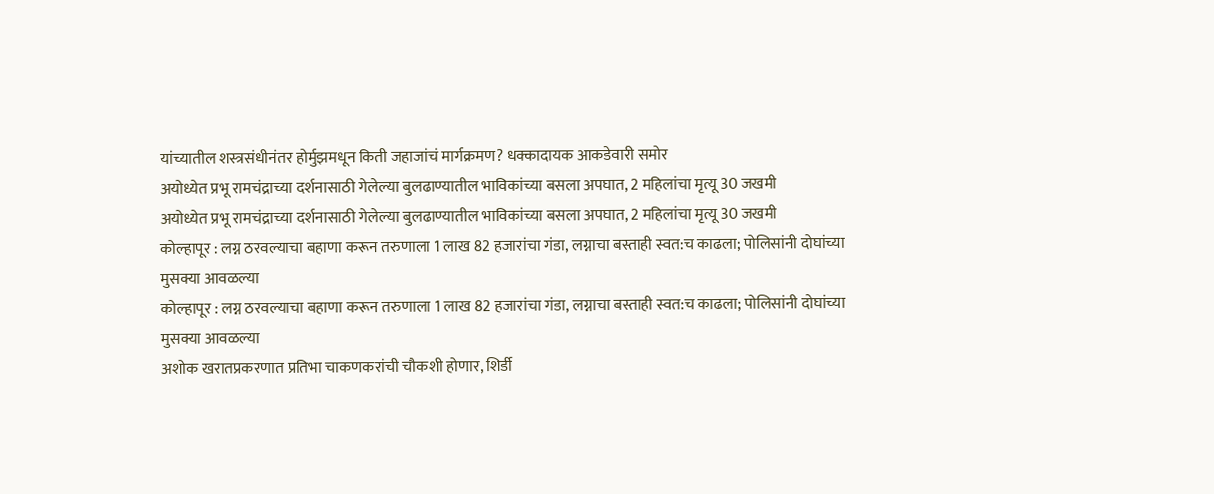यांच्यातील शस्त्रसंधीनंतर होर्मुझमधून किती जहाजांचं मार्गक्रमण? धक्कादायक आकडेवारी समोर
अयोध्येत प्रभू रामचंद्राच्या दर्शनासाठी गेलेल्या बुलढाण्यातील भाविकांच्या बसला अपघात, 2 महिलांचा मृत्यू 30 जखमी
अयोध्येत प्रभू रामचंद्राच्या दर्शनासाठी गेलेल्या बुलढाण्यातील भाविकांच्या बसला अपघात, 2 महिलांचा मृत्यू 30 जखमी
कोल्हापूर : लग्न ठरवल्याचा बहाणा करून तरुणाला 1 लाख 82 हजारांचा गंडा, लग्नाचा बस्ताही स्वत:च काढला; पोलिसांनी दोघांच्या मुसक्या आवळल्या
कोल्हापूर : लग्न ठरवल्याचा बहाणा करून तरुणाला 1 लाख 82 हजारांचा गंडा, लग्नाचा बस्ताही स्वत:च काढला; पोलिसांनी दोघांच्या मुसक्या आवळल्या
अशोक खरातप्रकरणात प्रतिभा चाकणकरांची चौकशी होणार, शिर्डी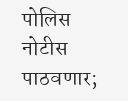पोलिस नोटीस पाठवणार;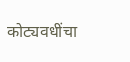कोट्यवधींचा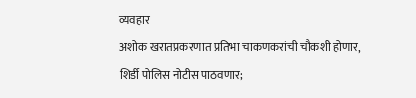व्यवहार
अशोक खरातप्रकरणात प्रतिभा चाकणकरांची चौकशी होणार, शिर्डी पोलिस नोटीस पाठवणार;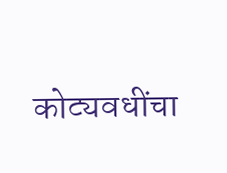कोट्यवधींचा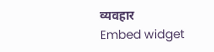व्यवहार
Embed widget